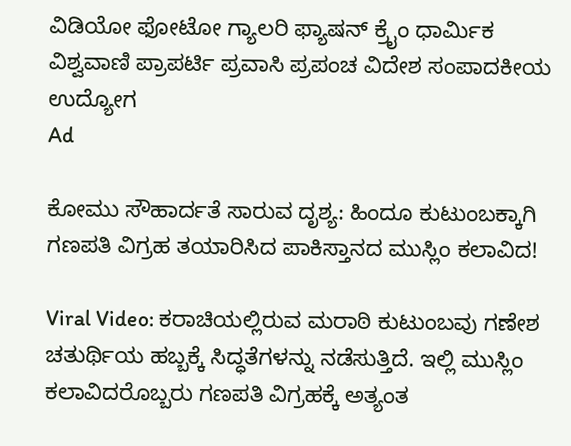ವಿಡಿಯೋ ಫೋಟೋ ಗ್ಯಾಲರಿ ಫ್ಯಾಷನ್ ಕ್ರೈಂ ಧಾರ್ಮಿಕ ವಿಶ್ವವಾಣಿ ಪ್ರಾಪರ್ಟಿ ಪ್ರವಾಸಿ ಪ್ರಪಂಚ ವಿದೇಶ ಸಂಪಾದಕೀಯ ಉದ್ಯೋಗ
Ad

ಕೋಮು ಸೌಹಾರ್ದತೆ ಸಾರುವ ದೃಶ್ಯ: ಹಿಂದೂ ಕುಟುಂಬಕ್ಕಾಗಿ ಗಣಪತಿ ವಿಗ್ರಹ ತಯಾರಿಸಿದ ಪಾಕಿಸ್ತಾನದ ಮುಸ್ಲಿಂ ಕಲಾವಿದ!

Viral Video: ಕರಾಚಿಯಲ್ಲಿರುವ ಮರಾಠಿ ಕುಟುಂಬವು ಗಣೇಶ ಚತುರ್ಥಿಯ ಹಬ್ಬಕ್ಕೆ ಸಿದ್ಧತೆಗಳನ್ನು ನಡೆಸುತ್ತಿದೆ. ಇಲ್ಲಿ ಮುಸ್ಲಿಂ ಕಲಾವಿದರೊಬ್ಬರು ಗಣಪತಿ ವಿಗ್ರಹಕ್ಕೆ ಅತ್ಯಂತ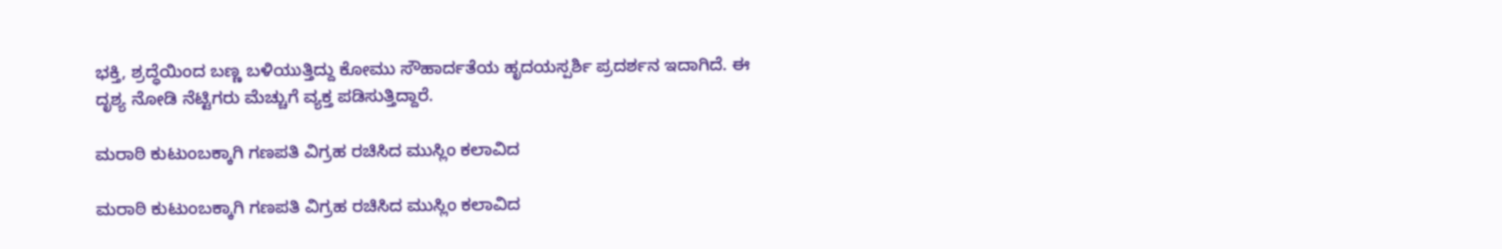ಭಕ್ತಿ, ಶ್ರದ್ಧೆಯಿಂದ ಬಣ್ಣ ಬಳಿಯುತ್ತಿದ್ದು ಕೋಮು ಸೌಹಾರ್ದತೆಯ ಹೃದಯಸ್ಪರ್ಶಿ ಪ್ರದರ್ಶನ ಇದಾಗಿದೆ. ಈ ದೃಶ್ಯ ನೋಡಿ ನೆಟ್ಟಿಗರು ಮೆಚ್ಚುಗೆ ವ್ಯಕ್ತ ಪಡಿಸುತ್ತಿದ್ದಾರೆ.

ಮರಾಠಿ ಕುಟುಂಬಕ್ಕಾಗಿ ಗಣಪತಿ ವಿಗ್ರಹ ರಚಿಸಿದ ಮುಸ್ಲಿಂ ಕಲಾವಿದ

ಮರಾಠಿ ಕುಟುಂಬಕ್ಕಾಗಿ ಗಣಪತಿ ವಿಗ್ರಹ ರಚಿಸಿದ ಮುಸ್ಲಿಂ ಕಲಾವಿದ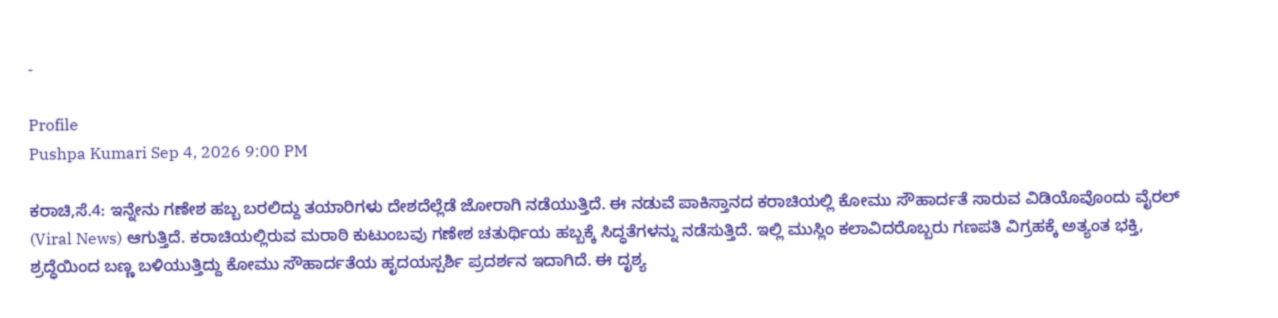-

Profile
Pushpa Kumari Sep 4, 2026 9:00 PM

ಕರಾಚಿ,ಸೆ.4: ಇನ್ನೇನು ಗಣೇಶ ಹಬ್ಬ ಬರಲಿದ್ದು ತಯಾರಿಗಳು ದೇಶದೆಲ್ಲೆಡೆ ಜೋರಾಗಿ ನಡೆಯುತ್ತಿದೆ. ಈ ನಡುವೆ ಪಾಕಿಸ್ತಾನದ ಕರಾಚಿಯಲ್ಲಿ ಕೋಮು ಸೌಹಾರ್ದತೆ ಸಾರುವ ವಿಡಿಯೊವೊಂದು ವೈರಲ್ (Viral News) ಆಗುತ್ತಿದೆ. ಕರಾಚಿಯಲ್ಲಿರುವ ಮರಾಠಿ ಕುಟುಂಬವು ಗಣೇಶ ಚತುರ್ಥಿಯ ಹಬ್ಬಕ್ಕೆ ಸಿದ್ಧತೆಗಳನ್ನು ನಡೆಸುತ್ತಿದೆ. ಇಲ್ಲಿ ಮುಸ್ಲಿಂ ಕಲಾವಿದರೊಬ್ಬರು ಗಣಪತಿ ವಿಗ್ರಹಕ್ಕೆ ಅತ್ಯಂತ ಭಕ್ತಿ, ಶ್ರದ್ಧೆಯಿಂದ ಬಣ್ಣ ಬಳಿಯುತ್ತಿದ್ದು ಕೋಮು ಸೌಹಾರ್ದತೆಯ ಹೃದಯಸ್ಪರ್ಶಿ ಪ್ರದರ್ಶನ ಇದಾಗಿದೆ. ಈ ದೃಶ್ಯ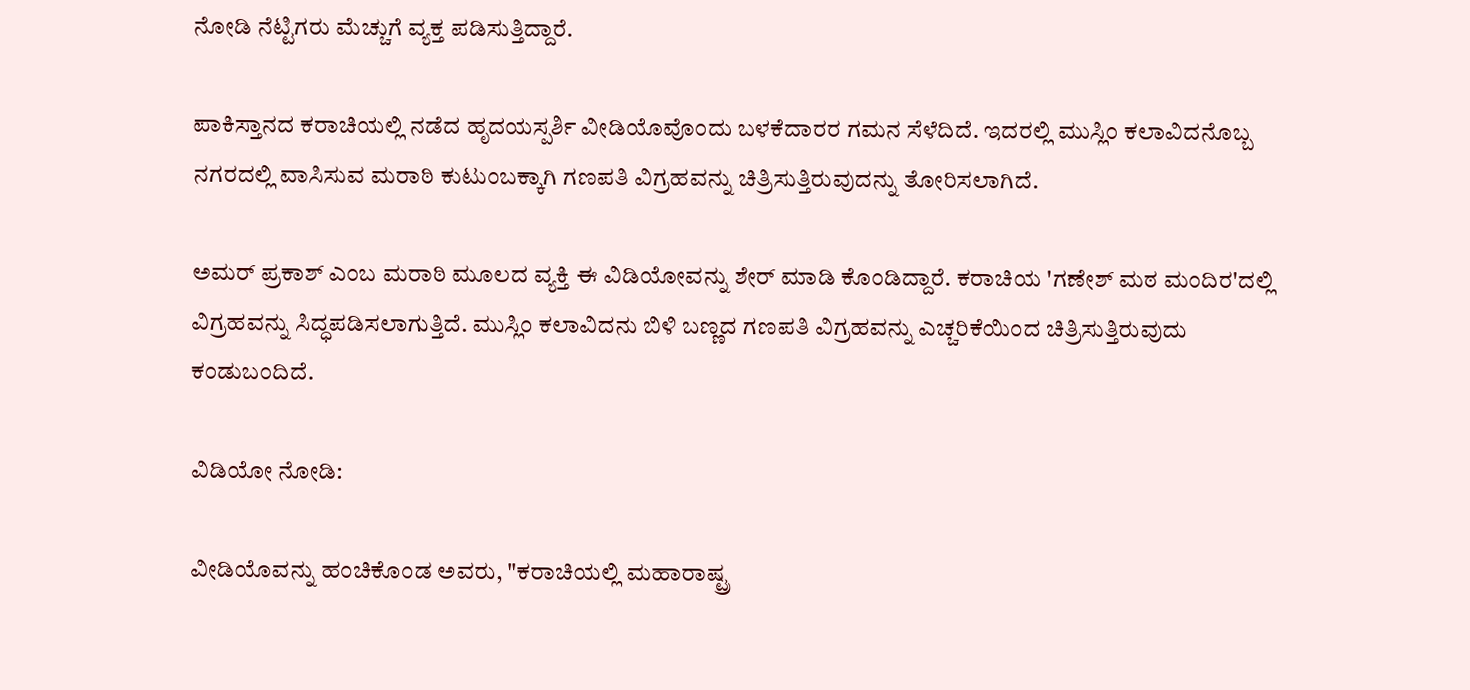ನೋಡಿ ನೆಟ್ಟಿಗರು ಮೆಚ್ಚುಗೆ ವ್ಯಕ್ತ ಪಡಿಸುತ್ತಿದ್ದಾರೆ.

ಪಾಕಿಸ್ತಾನದ ಕರಾಚಿಯಲ್ಲಿ ನಡೆದ ಹೃದಯಸ್ಪರ್ಶಿ ವೀಡಿಯೊವೊಂದು ಬಳಕೆದಾರರ ಗಮನ ಸೆಳೆದಿದೆ. ಇದರಲ್ಲಿ ಮುಸ್ಲಿಂ ಕಲಾವಿದನೊಬ್ಬ ನಗರದಲ್ಲಿ ವಾಸಿಸುವ ಮರಾಠಿ ಕುಟುಂಬಕ್ಕಾಗಿ ಗಣಪತಿ ವಿಗ್ರಹವನ್ನು ಚಿತ್ರಿಸುತ್ತಿರುವುದನ್ನು ತೋರಿಸಲಾಗಿದೆ.

ಅಮರ್ ಪ್ರಕಾಶ್ ಎಂಬ ಮರಾಠಿ ಮೂಲದ ವ್ಯಕ್ತಿ ಈ ವಿಡಿಯೋವನ್ನು ಶೇರ್ ಮಾಡಿ ಕೊಂಡಿದ್ದಾರೆ. ಕರಾಚಿಯ 'ಗಣೇಶ್ ಮಠ ಮಂದಿರ'ದಲ್ಲಿ ವಿಗ್ರಹವನ್ನು ಸಿದ್ಧಪಡಿಸಲಾಗುತ್ತಿದೆ. ಮುಸ್ಲಿಂ ಕಲಾವಿದನು ಬಿಳಿ ಬಣ್ಣದ ಗಣಪತಿ ವಿಗ್ರಹವನ್ನು ಎಚ್ಚರಿಕೆಯಿಂದ ಚಿತ್ರಿಸುತ್ತಿರುವುದು ಕಂಡುಬಂದಿದೆ.

ವಿಡಿಯೋ ನೋಡಿ:

ವೀಡಿಯೊವನ್ನು ಹಂಚಿಕೊಂಡ ಅವರು, "ಕರಾಚಿಯಲ್ಲಿ ಮಹಾರಾಷ್ಟ್ರ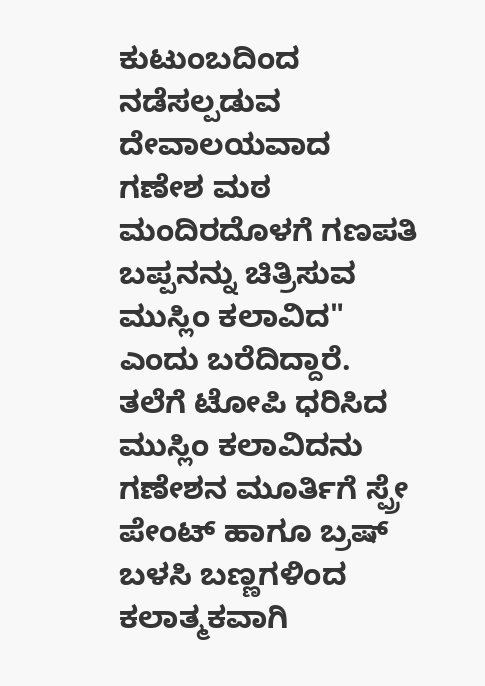ಕುಟುಂಬದಿಂದ ನಡೆಸಲ್ಪಡುವ ದೇವಾಲಯವಾದ ಗಣೇಶ ಮಠ ಮಂದಿರದೊಳಗೆ ಗಣಪತಿ ಬಪ್ಪನನ್ನು ಚಿತ್ರಿಸುವ ಮುಸ್ಲಿಂ ಕಲಾವಿದ" ಎಂದು ಬರೆದಿದ್ದಾರೆ. ತಲೆಗೆ ಟೋಪಿ ಧರಿಸಿದ ಮುಸ್ಲಿಂ ಕಲಾವಿದನು ಗಣೇಶನ ಮೂರ್ತಿಗೆ ಸ್ಪ್ರೇ ಪೇಂಟ್ ಹಾಗೂ ಬ್ರಷ್ ಬಳಸಿ ಬಣ್ಣಗಳಿಂದ ಕಲಾತ್ಮಕವಾಗಿ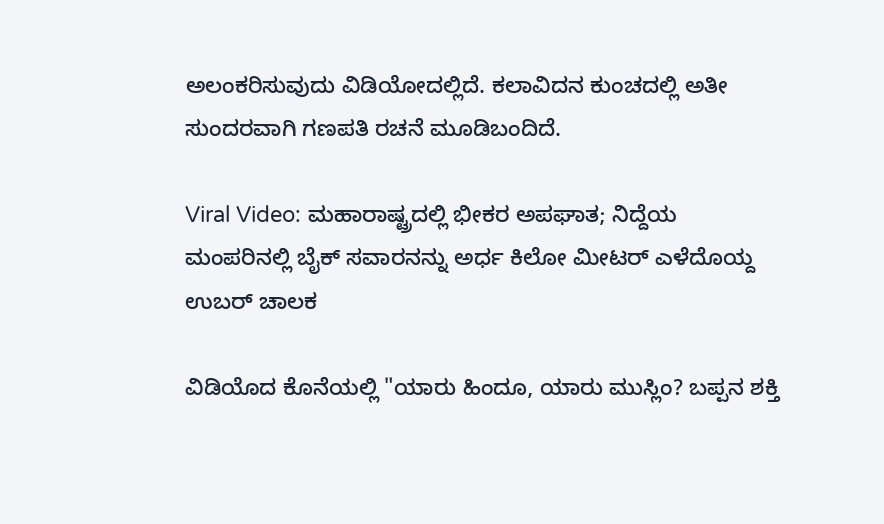ಅಲಂಕರಿಸುವುದು ವಿಡಿಯೋದಲ್ಲಿದೆ. ಕಲಾವಿದನ ಕುಂಚದಲ್ಲಿ ಅತೀ ಸುಂದರವಾಗಿ ಗಣಪತಿ ರಚನೆ ಮೂಡಿಬಂದಿದೆ.

Viral Video: ಮಹಾರಾಷ್ಟ್ರದಲ್ಲಿ ಭೀಕರ ಅಪಘಾತ; ನಿದ್ದೆಯ ಮಂಪರಿನಲ್ಲಿ ಬೈಕ್ ಸವಾರನನ್ನು ಅರ್ಧ ಕಿಲೋ ಮೀಟರ್ ಎಳೆದೊಯ್ದ ಉಬರ್ ಚಾಲಕ

ವಿಡಿಯೊದ ಕೊನೆಯಲ್ಲಿ "ಯಾರು ಹಿಂದೂ, ಯಾರು ಮುಸ್ಲಿಂ? ಬಪ್ಪನ ಶಕ್ತಿ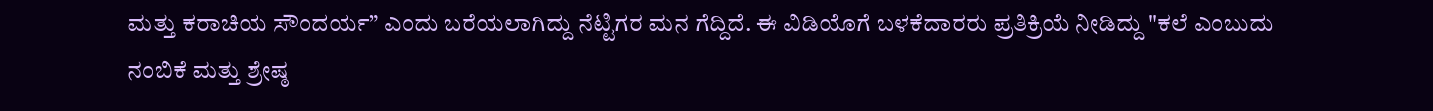ಮತ್ತು ಕರಾಚಿಯ ಸೌಂದರ್ಯ” ಎಂದು ಬರೆಯಲಾಗಿದ್ದು ನೆಟ್ಟಿಗರ ಮನ ಗೆದ್ದಿದೆ. ಈ ವಿಡಿಯೊಗೆ ಬಳಕೆದಾರರು ಪ್ರತಿಕ್ರಿಯೆ ನೀಡಿದ್ದು "ಕಲೆ ಎಂಬುದು ನಂಬಿಕೆ ಮತ್ತು ಶ್ರೇಷ್ಠ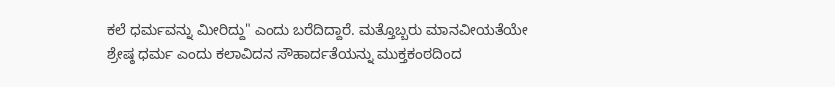ಕಲೆ ಧರ್ಮವನ್ನು ಮೀರಿದ್ದು" ಎಂದು ಬರೆದಿದ್ದಾರೆ. ಮತ್ತೊಬ್ಬರು ಮಾನವೀಯತೆಯೇ ಶ್ರೇಷ್ಠ ಧರ್ಮ ಎಂದು ಕಲಾವಿದನ ಸೌಹಾರ್ದತೆಯನ್ನು ಮುಕ್ತಕಂಠದಿಂದ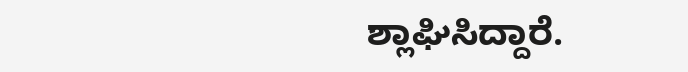ಶ್ಲಾಘಿಸಿದ್ದಾರೆ.